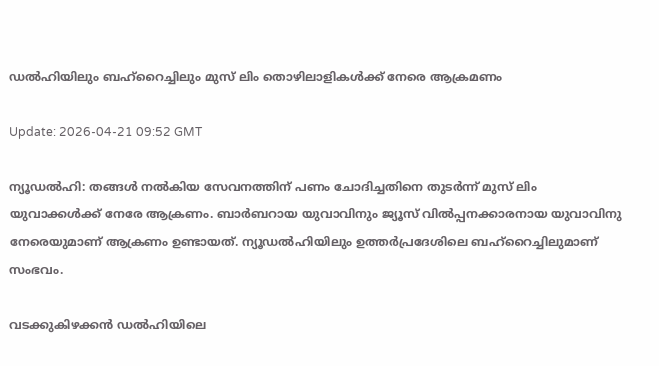ഡല്‍ഹിയിലും ബഹ്റൈച്ചിലും മുസ് ലിം തൊഴിലാളികള്‍ക്ക് നേരെ ആക്രമണം

Update: 2026-04-21 09:52 GMT

ന്യൂഡല്‍ഹി: തങ്ങള്‍ നല്‍കിയ സേവനത്തിന് പണം ചോദിച്ചതിനെ തുടര്‍ന്ന് മുസ് ലിം യുവാക്കള്‍ക്ക് നേരേ ആക്രണം. ബാര്‍ബറായ യുവാവിനും ജ്യൂസ് വില്‍പ്പനക്കാരനായ യുവാവിനു നേരെയുമാണ് ആക്രണം ഉണ്ടായത്. ന്യൂഡല്‍ഹിയിലും ഉത്തര്‍പ്രദേശിലെ ബഹ്റൈച്ചിലുമാണ് സംഭവം.

വടക്കുകിഴക്കന്‍ ഡല്‍ഹിയിലെ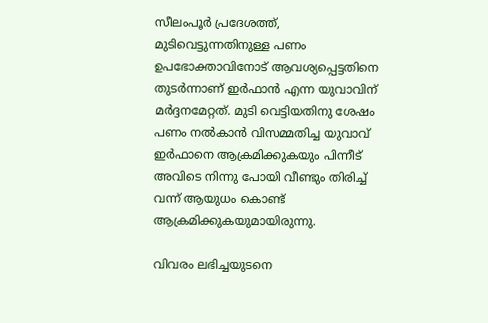സീലംപൂര്‍ പ്രദേശത്ത്, മുടിവെട്ടുന്നതിനുള്ള പണം ഉപഭോക്താവിനോട് ആവശ്യപ്പെട്ടതിനെ തുടര്‍ന്നാണ് ഇര്‍ഫാന്‍ എന്ന യുവാവിന് മര്‍ദ്ദനമേറ്റത്. മുടി വെട്ടിയതിനു ശേഷം പണം നല്‍കാന്‍ വിസമ്മതിച്ച യുവാവ് ഇര്‍ഫാനെ ആക്രമിക്കുകയും പിന്നീട് അവിടെ നിന്നു പോയി വീണ്ടും തിരിച്ച് വന്ന് ആയുധം കൊണ്ട് ആക്രമിക്കുകയുമായിരുന്നു.

വിവരം ലഭിച്ചയുടനെ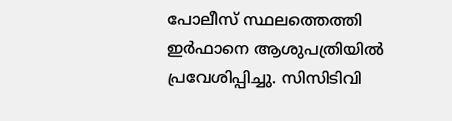പോലീസ് സ്ഥലത്തെത്തി ഇര്‍ഫാനെ ആശുപത്രിയില്‍ പ്രവേശിപ്പിച്ചു. സിസിടിവി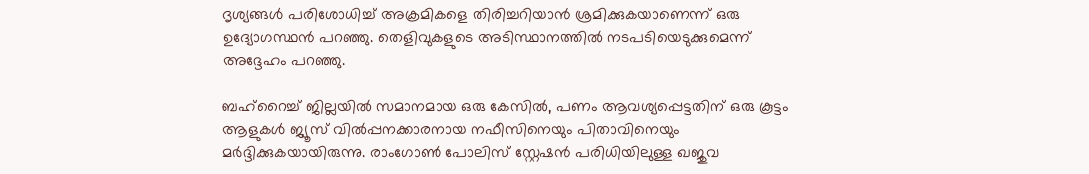ദൃശ്യങ്ങള്‍ പരിശോധിച്ച് അക്രമികളെ തിരിച്ചറിയാന്‍ ശ്രമിക്കുകയാണെന്ന് ഒരു ഉദ്യോഗസ്ഥന്‍ പറഞ്ഞു. തെളിവുകളുടെ അടിസ്ഥാനത്തില്‍ നടപടിയെടുക്കുമെന്ന് അദ്ദേഹം പറഞ്ഞു.

ബഹ്റൈച്ച് ജില്ലയില്‍ സമാനമായ ഒരു കേസില്‍, പണം ആവശ്യപ്പെട്ടതിന് ഒരു കൂട്ടം ആളുകള്‍ ജ്യൂസ് വില്‍പ്പനക്കാരനായ നഫീസിനെയും പിതാവിനെയും മര്‍ദ്ദിക്കുകയായിരുന്നു. രാംഗോണ്‍ പോലിസ് സ്റ്റേഷന്‍ പരിധിയിലുള്ള ഖജുവ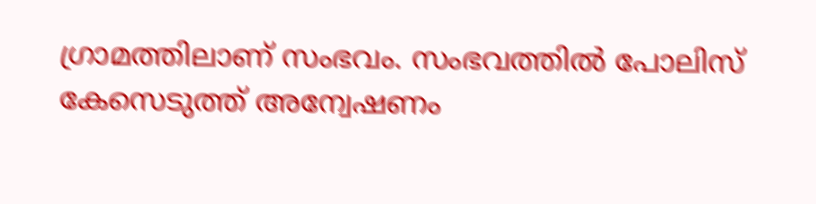ഗ്രാമത്തിലാണ് സംഭവം. സംഭവത്തില്‍ പോലിസ് കേസെടുത്ത് അന്വേഷണം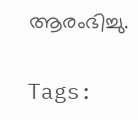ആരംഭിച്ചു.

Tags: